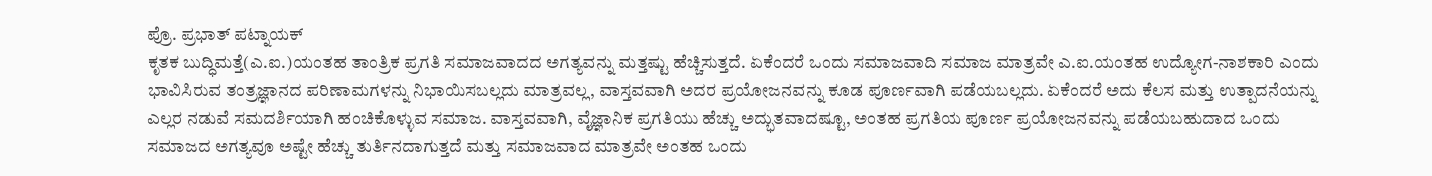ಪ್ರೊ. ಪ್ರಭಾತ್ ಪಟ್ನಾಯಕ್
ಕೃತಕ ಬುದ್ಧಿಮತ್ತೆ(ಎ.ಐ.)ಯಂತಹ ತಾಂತ್ರಿಕ ಪ್ರಗತಿ ಸಮಾಜವಾದದ ಅಗತ್ಯವನ್ನು ಮತ್ತಷ್ಟು ಹೆಚ್ಚಿಸುತ್ತದೆ. ಏಕೆಂದರೆ ಒಂದು ಸಮಾಜವಾದಿ ಸಮಾಜ ಮಾತ್ರವೇ ಎ.ಐ.ಯಂತಹ ಉದ್ಯೋಗ-ನಾಶಕಾರಿ ಎಂದು ಭಾವಿಸಿರುವ ತಂತ್ರಜ್ಞಾನದ ಪರಿಣಾಮಗಳನ್ನು ನಿಭಾಯಿಸಬಲ್ಲದು ಮಾತ್ರವಲ್ಲ, ವಾಸ್ತವವಾಗಿ ಅದರ ಪ್ರಯೋಜನವನ್ನು ಕೂಡ ಪೂರ್ಣವಾಗಿ ಪಡೆಯಬಲ್ಲದು. ಏಕೆಂದರೆ ಅದು ಕೆಲಸ ಮತ್ತು ಉತ್ಪಾದನೆಯನ್ನು ಎಲ್ಲರ ನಡುವೆ ಸಮದರ್ಶಿಯಾಗಿ ಹಂಚಿಕೊಳ್ಳುವ ಸಮಾಜ. ವಾಸ್ತವವಾಗಿ, ವೈಜ್ಞಾನಿಕ ಪ್ರಗತಿಯು ಹೆಚ್ಚು ಅದ್ಭುತವಾದಷ್ಟೂ, ಅಂತಹ ಪ್ರಗತಿಯ ಪೂರ್ಣ ಪ್ರಯೋಜನವನ್ನು ಪಡೆಯಬಹುದಾದ ಒಂದು ಸಮಾಜದ ಅಗತ್ಯವೂ ಅಷ್ಟೇ ಹೆಚ್ಚು ತುರ್ತಿನದಾಗುತ್ತದೆ ಮತ್ತು ಸಮಾಜವಾದ ಮಾತ್ರವೇ ಅಂತಹ ಒಂದು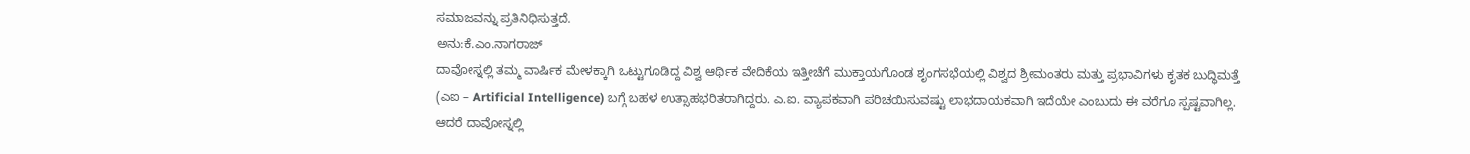ಸಮಾಜವನ್ನು ಪ್ರತಿನಿಧಿಸುತ್ತದೆ.
ಅನು:ಕೆ.ಎಂ.ನಾಗರಾಜ್
ದಾವೋಸ್ನಲ್ಲಿ ತಮ್ಮ ವಾರ್ಷಿಕ ಮೇಳಕ್ಕಾಗಿ ಒಟ್ಟುಗೂಡಿದ್ದ ವಿಶ್ವ ಆರ್ಥಿಕ ವೇದಿಕೆಯ ಇತ್ತೀಚೆಗೆ ಮುಕ್ತಾಯಗೊಂಡ ಶೃಂಗಸಭೆಯಲ್ಲಿ ವಿಶ್ವದ ಶ್ರೀಮಂತರು ಮತ್ತು ಪ್ರಭಾವಿಗಳು ಕೃತಕ ಬುದ್ಧಿಮತ್ತೆ (ಎಐ – Artificial Intelligence) ಬಗ್ಗೆ ಬಹಳ ಉತ್ಸಾಹಭರಿತರಾಗಿದ್ದರು. ಎ.ಐ. ವ್ಯಾಪಕವಾಗಿ ಪರಿಚಯಿಸುವಷ್ಟು ಲಾಭದಾಯಕವಾಗಿ ಇದೆಯೇ ಎಂಬುದು ಈ ವರೆಗೂ ಸ್ಪಷ್ಟವಾಗಿಲ್ಲ. ಆದರೆ ದಾವೋಸ್ನಲ್ಲಿ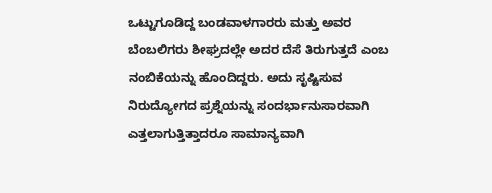ಒಟ್ಟುಗೂಡಿದ್ದ ಬಂಡವಾಳಗಾರರು ಮತ್ತು ಅವರ ಬೆಂಬಲಿಗರು ಶೀಘ್ರದಲ್ಲೇ ಅದರ ದೆಸೆ ತಿರುಗುತ್ತದೆ ಎಂಬ ನಂಬಿಕೆಯನ್ನು ಹೊಂದಿದ್ದರು. ಅದು ಸೃಷ್ಟಿಸುವ ನಿರುದ್ಯೋಗದ ಪ್ರಶ್ನೆಯನ್ನು ಸಂದರ್ಭಾನುಸಾರವಾಗಿ ಎತ್ತಲಾಗುತ್ತಿತ್ತಾದರೂ ಸಾಮಾನ್ಯವಾಗಿ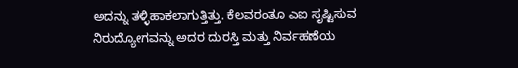ಅದನ್ನು ತಳ್ಳಿಹಾಕಲಾಗುತ್ತಿತ್ತು. ಕೆಲವರಂತೂ ಎಐ ಸೃಷ್ಟಿಸುವ ನಿರುದ್ಯೋಗವನ್ನು ಅದರ ದುರಸ್ತಿ ಮತ್ತು ನಿರ್ವಹಣೆಯ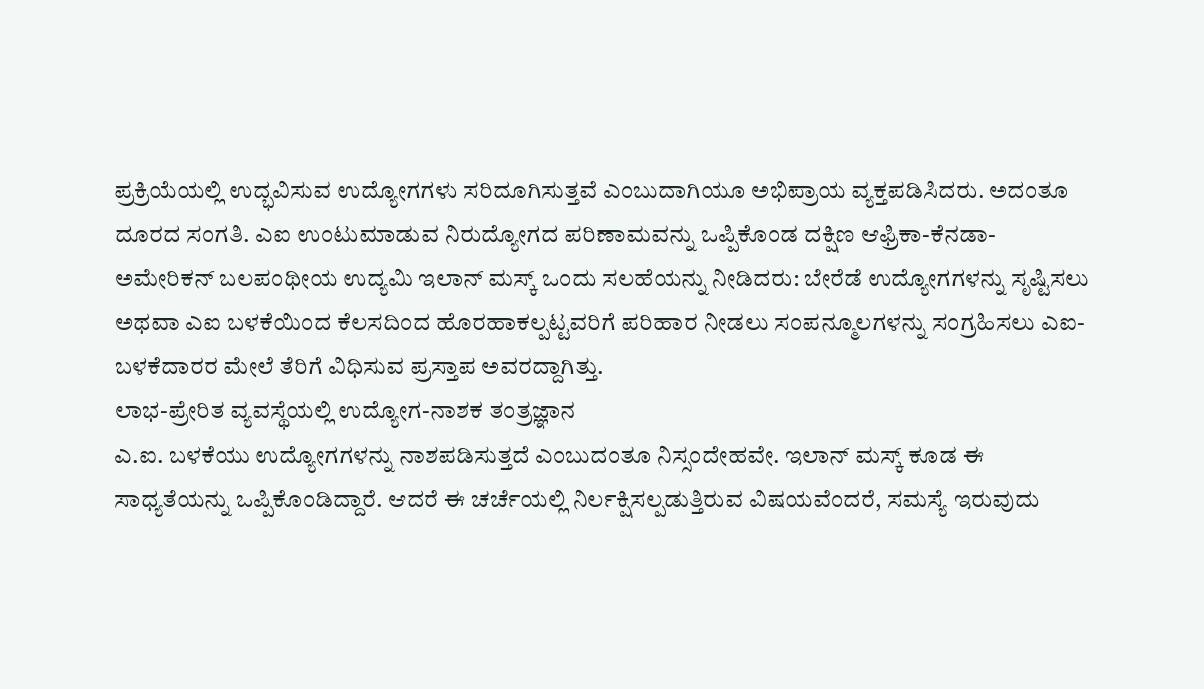ಪ್ರಕ್ರಿಯೆಯಲ್ಲಿ ಉದ್ಭವಿಸುವ ಉದ್ಯೋಗಗಳು ಸರಿದೂಗಿಸುತ್ತವೆ ಎಂಬುದಾಗಿಯೂ ಅಭಿಪ್ರಾಯ ವ್ಯಕ್ತಪಡಿಸಿದರು. ಅದಂತೂ ದೂರದ ಸಂಗತಿ. ಎಐ ಉಂಟುಮಾಡುವ ನಿರುದ್ಯೋಗದ ಪರಿಣಾಮವನ್ನು ಒಪ್ಪಿಕೊಂಡ ದಕ್ಷಿಣ ಆಫ್ರಿಕಾ-ಕೆನಡಾ-ಅಮೇರಿಕನ್ ಬಲಪಂಥೀಯ ಉದ್ಯಮಿ ಇಲಾನ್ ಮಸ್ಕ್ ಒಂದು ಸಲಹೆಯನ್ನು ನೀಡಿದರು: ಬೇರೆಡೆ ಉದ್ಯೋಗಗಳನ್ನು ಸೃಷ್ಟಿಸಲು ಅಥವಾ ಎಐ ಬಳಕೆಯಿಂದ ಕೆಲಸದಿಂದ ಹೊರಹಾಕಲ್ಪಟ್ಟವರಿಗೆ ಪರಿಹಾರ ನೀಡಲು ಸಂಪನ್ಮೂಲಗಳನ್ನು ಸಂಗ್ರಹಿಸಲು ಎಐ-ಬಳಕೆದಾರರ ಮೇಲೆ ತೆರಿಗೆ ವಿಧಿಸುವ ಪ್ರಸ್ತಾಪ ಅವರದ್ದಾಗಿತ್ತು.
ಲಾಭ-ಪ್ರೇರಿತ ವ್ಯವಸ್ಥೆಯಲ್ಲಿ ಉದ್ಯೋಗ-ನಾಶಕ ತಂತ್ರಜ್ಞಾನ
ಎ.ಐ. ಬಳಕೆಯು ಉದ್ಯೋಗಗಳನ್ನು ನಾಶಪಡಿಸುತ್ತದೆ ಎಂಬುದಂತೂ ನಿಸ್ಸಂದೇಹವೇ. ಇಲಾನ್ ಮಸ್ಕ್ ಕೂಡ ಈ ಸಾಧ್ಯತೆಯನ್ನು ಒಪ್ಪಿಕೊಂಡಿದ್ದಾರೆ. ಆದರೆ ಈ ಚರ್ಚೆಯಲ್ಲಿ ನಿರ್ಲಕ್ಷಿಸಲ್ಪಡುತ್ತಿರುವ ವಿಷಯವೆಂದರೆ, ಸಮಸ್ಯೆ ಇರುವುದು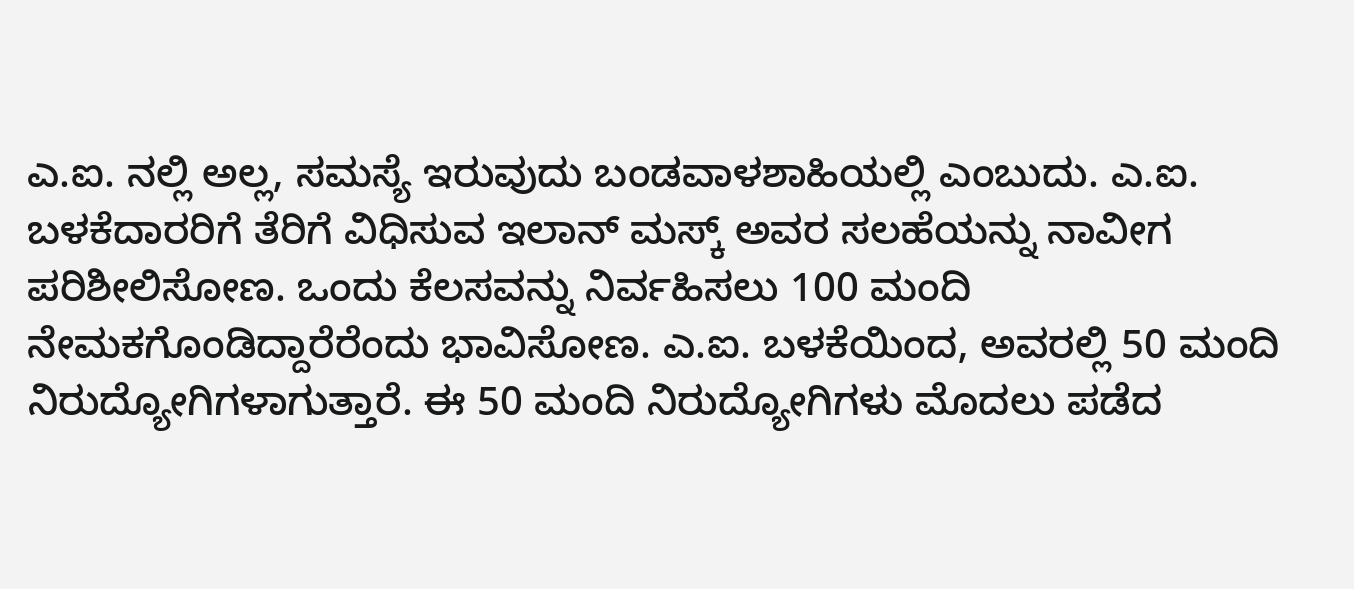ಎ.ಐ. ನಲ್ಲಿ ಅಲ್ಲ, ಸಮಸ್ಯೆ ಇರುವುದು ಬಂಡವಾಳಶಾಹಿಯಲ್ಲಿ ಎಂಬುದು. ಎ.ಐ. ಬಳಕೆದಾರರಿಗೆ ತೆರಿಗೆ ವಿಧಿಸುವ ಇಲಾನ್ ಮಸ್ಕ್ ಅವರ ಸಲಹೆಯನ್ನು ನಾವೀಗ ಪರಿಶೀಲಿಸೋಣ. ಒಂದು ಕೆಲಸವನ್ನು ನಿರ್ವಹಿಸಲು 100 ಮಂದಿ ನೇಮಕಗೊಂಡಿದ್ದಾರೆರೆಂದು ಭಾವಿಸೋಣ. ಎ.ಐ. ಬಳಕೆಯಿಂದ, ಅವರಲ್ಲಿ 50 ಮಂದಿ ನಿರುದ್ಯೋಗಿಗಳಾಗುತ್ತಾರೆ. ಈ 50 ಮಂದಿ ನಿರುದ್ಯೋಗಿಗಳು ಮೊದಲು ಪಡೆದ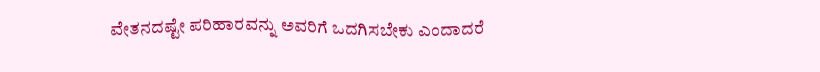ವೇತನದಷ್ಟೇ ಪರಿಹಾರವನ್ನು ಅವರಿಗೆ ಒದಗಿಸಬೇಕು ಎಂದಾದರೆ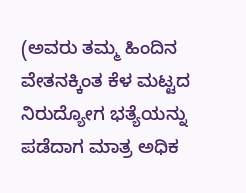(ಅವರು ತಮ್ಮ ಹಿಂದಿನ ವೇತನಕ್ಕಿಂತ ಕೆಳ ಮಟ್ಟದ ನಿರುದ್ಯೋಗ ಭತ್ಯೆಯನ್ನು ಪಡೆದಾಗ ಮಾತ್ರ ಅಧಿಕ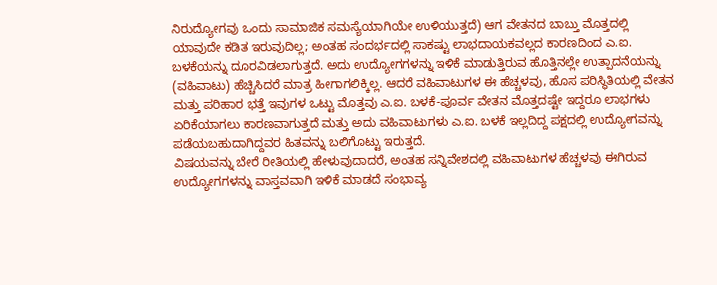ನಿರುದ್ಯೋಗವು ಒಂದು ಸಾಮಾಜಿಕ ಸಮಸ್ಯೆಯಾಗಿಯೇ ಉಳಿಯುತ್ತದೆ) ಆಗ ವೇತನದ ಬಾಬ್ತು ಮೊತ್ತದಲ್ಲಿ ಯಾವುದೇ ಕಡಿತ ಇರುವುದಿಲ್ಲ; ಅಂತಹ ಸಂದರ್ಭದಲ್ಲಿ ಸಾಕಷ್ಟು ಲಾಭದಾಯಕವಲ್ಲದ ಕಾರಣದಿಂದ ಎ.ಐ. ಬಳಕೆಯನ್ನು ದೂರವಿಡಲಾಗುತ್ತದೆ. ಅದು ಉದ್ಯೋಗಗಳನ್ನು ಇಳಿಕೆ ಮಾಡುತ್ತಿರುವ ಹೊತ್ತಿನಲ್ಲೇ ಉತ್ಪಾದನೆಯನ್ನು (ವಹಿವಾಟು) ಹೆಚ್ಚಿಸಿದರೆ ಮಾತ್ರ ಹೀಗಾಗಲಿಕ್ಕಿಲ್ಲ. ಆದರೆ ವಹಿವಾಟುಗಳ ಈ ಹೆಚ್ಚಳವು, ಹೊಸ ಪರಿಸ್ಥಿತಿಯಲ್ಲಿ ವೇತನ ಮತ್ತು ಪರಿಹಾರ ಭತ್ತೆ ಇವುಗಳ ಒಟ್ಟು ಮೊತ್ತವು ಎ.ಐ. ಬಳಕೆ-ಪೂರ್ವ ವೇತನ ಮೊತ್ತದಷ್ಟೇ ಇದ್ದರೂ ಲಾಭಗಳು ಏರಿಕೆಯಾಗಲು ಕಾರಣವಾಗುತ್ತದೆ ಮತ್ತು ಅದು ವಹಿವಾಟುಗಳು ಎ.ಐ. ಬಳಕೆ ಇಲ್ಲದಿದ್ದ ಪಕ್ಷದಲ್ಲಿ ಉದ್ಯೋಗವನ್ನು ಪಡೆಯಬಹುದಾಗಿದ್ದವರ ಹಿತವನ್ನು ಬಲಿಗೊಟ್ಟು ಇರುತ್ತದೆ.
ವಿಷಯವನ್ನು ಬೇರೆ ರೀತಿಯಲ್ಲಿ ಹೇಳುವುದಾದರೆ, ಅಂತಹ ಸನ್ನಿವೇಶದಲ್ಲಿ ವಹಿವಾಟುಗಳ ಹೆಚ್ಚಳವು ಈಗಿರುವ ಉದ್ಯೋಗಗಳನ್ನು ವಾಸ್ತವವಾಗಿ ಇಳಿಕೆ ಮಾಡದೆ ಸಂಭಾವ್ಯ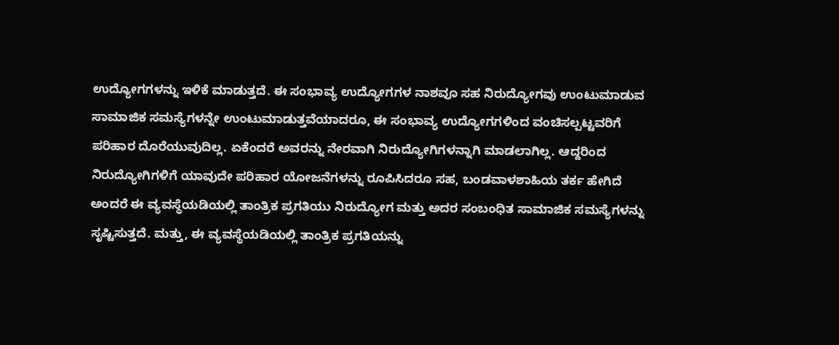ಉದ್ಯೋಗಗಳನ್ನು ಇಳಿಕೆ ಮಾಡುತ್ತದೆ. ಈ ಸಂಭಾವ್ಯ ಉದ್ಯೋಗಗಳ ನಾಶವೂ ಸಹ ನಿರುದ್ಯೋಗವು ಉಂಟುಮಾಡುವ ಸಾಮಾಜಿಕ ಸಮಸ್ಯೆಗಳನ್ನೇ ಉಂಟುಮಾಡುತ್ತವೆಯಾದರೂ, ಈ ಸಂಭಾವ್ಯ ಉದ್ಯೋಗಗಳಿಂದ ವಂಚಿಸಲ್ಪಟ್ಟವರಿಗೆ ಪರಿಹಾರ ದೊರೆಯುವುದಿಲ್ಲ. ಏಕೆಂದರೆ ಅವರನ್ನು ನೇರವಾಗಿ ನಿರುದ್ಯೋಗಿಗಳನ್ನಾಗಿ ಮಾಡಲಾಗಿಲ್ಲ. ಆದ್ದರಿಂದ ನಿರುದ್ಯೋಗಿಗಳಿಗೆ ಯಾವುದೇ ಪರಿಹಾರ ಯೋಜನೆಗಳನ್ನು ರೂಪಿಸಿದರೂ ಸಹ, ಬಂಡವಾಳಶಾಹಿಯ ತರ್ಕ ಹೇಗಿದೆ ಅಂದರೆ ಈ ವ್ಯವಸ್ಥೆಯಡಿಯಲ್ಲಿ ತಾಂತ್ರಿಕ ಪ್ರಗತಿಯು ನಿರುದ್ಯೋಗ ಮತ್ತು ಅದರ ಸಂಬಂಧಿತ ಸಾಮಾಜಿಕ ಸಮಸ್ಯೆಗಳನ್ನು ಸೃಷ್ಟಿಸುತ್ತದೆ. ಮತ್ತು, ಈ ವ್ಯವಸ್ಥೆಯಡಿಯಲ್ಲಿ ತಾಂತ್ರಿಕ ಪ್ರಗತಿಯನ್ನು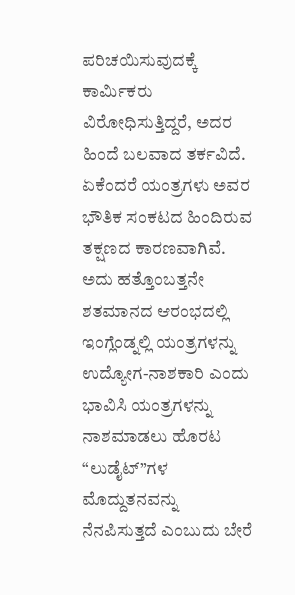ಪರಿಚಯಿಸುವುದಕ್ಕೆ ಕಾರ್ಮಿಕರು ವಿರೋಧಿಸುತ್ತಿದ್ದರೆ, ಅದರ ಹಿಂದೆ ಬಲವಾದ ತರ್ಕವಿದೆ. ಏಕೆಂದರೆ ಯಂತ್ರಗಳು ಅವರ ಭೌತಿಕ ಸಂಕಟದ ಹಿಂದಿರುವ ತಕ್ಷಣದ ಕಾರಣವಾಗಿವೆ. ಅದು ಹತ್ತೊಂಬತ್ತನೇ ಶತಮಾನದ ಆರಂಭದಲ್ಲಿ ಇಂಗ್ಲೆಂಡ್ನಲ್ಲಿ ಯಂತ್ರಗಳನ್ನು ಉದ್ಯೋಗ-ನಾಶಕಾರಿ ಎಂದು ಭಾವಿಸಿ ಯಂತ್ರಗಳನ್ನು ನಾಶಮಾಡಲು ಹೊರಟ “ಲುಡೈಟ್”ಗಳ ಮೊದ್ದುತನವನ್ನು ನೆನಪಿಸುತ್ತದೆ ಎಂಬುದು ಬೇರೆ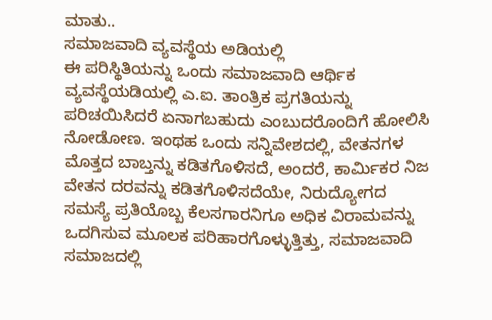ಮಾತು..
ಸಮಾಜವಾದಿ ವ್ಯವಸ್ಥೆಯ ಅಡಿಯಲ್ಲಿ
ಈ ಪರಿಸ್ಥಿತಿಯನ್ನು ಒಂದು ಸಮಾಜವಾದಿ ಆರ್ಥಿಕ ವ್ಯವಸ್ಥೆಯಡಿಯಲ್ಲಿ ಎ.ಐ. ತಾಂತ್ರಿಕ ಪ್ರಗತಿಯನ್ನು ಪರಿಚಯಿಸಿದರೆ ಏನಾಗಬಹುದು ಎಂಬುದರೊಂದಿಗೆ ಹೋಲಿಸಿ ನೋಡೋಣ. ಇಂಥಹ ಒಂದು ಸನ್ನಿವೇಶದಲ್ಲಿ, ವೇತನಗಳ ಮೊತ್ತದ ಬಾಬ್ತನ್ನು ಕಡಿತಗೊಳಿಸದೆ, ಅಂದರೆ, ಕಾರ್ಮಿಕರ ನಿಜ ವೇತನ ದರವನ್ನು ಕಡಿತಗೊಳಿಸದೆಯೇ, ನಿರುದ್ಯೋಗದ ಸಮಸ್ಯೆ ಪ್ರತಿಯೊಬ್ಬ ಕೆಲಸಗಾರನಿಗೂ ಅಧಿಕ ವಿರಾಮವನ್ನು ಒದಗಿಸುವ ಮೂಲಕ ಪರಿಹಾರಗೊಳ್ಳುತ್ತಿತ್ತು, ಸಮಾಜವಾದಿ ಸಮಾಜದಲ್ಲಿ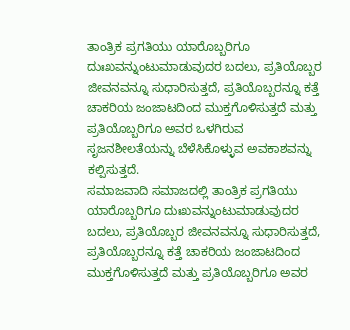ತಾಂತ್ರಿಕ ಪ್ರಗತಿಯು ಯಾರೊಬ್ಬರಿಗೂ ದುಃಖವನ್ನುಂಟುಮಾಡುವುದರ ಬದಲು, ಪ್ರತಿಯೊಬ್ಬರ ಜೀವನವನ್ನೂ ಸುಧಾರಿಸುತ್ತದೆ, ಪ್ರತಿಯೊಬ್ಬರನ್ನೂ ಕತ್ತೆ ಚಾಕರಿಯ ಜಂಜಾಟದಿಂದ ಮುಕ್ತಗೊಳಿಸುತ್ತದೆ ಮತ್ತು ಪ್ರತಿಯೊಬ್ಬರಿಗೂ ಅವರ ಒಳಗಿರುವ ಸೃಜನಶೀಲತೆಯನ್ನು ಬೆಳೆಸಿಕೊಳ್ಳುವ ಅವಕಾಶವನ್ನು ಕಲ್ಪಿಸುತ್ತದೆ.
ಸಮಾಜವಾದಿ ಸಮಾಜದಲ್ಲಿ ತಾಂತ್ರಿಕ ಪ್ರಗತಿಯು ಯಾರೊಬ್ಬರಿಗೂ ದುಃಖವನ್ನುಂಟುಮಾಡುವುದರ ಬದಲು, ಪ್ರತಿಯೊಬ್ಬರ ಜೀವನವನ್ನೂ ಸುಧಾರಿಸುತ್ತದೆ, ಪ್ರತಿಯೊಬ್ಬರನ್ನೂ ಕತ್ತೆ ಚಾಕರಿಯ ಜಂಜಾಟದಿಂದ ಮುಕ್ತಗೊಳಿಸುತ್ತದೆ ಮತ್ತು ಪ್ರತಿಯೊಬ್ಬರಿಗೂ ಅವರ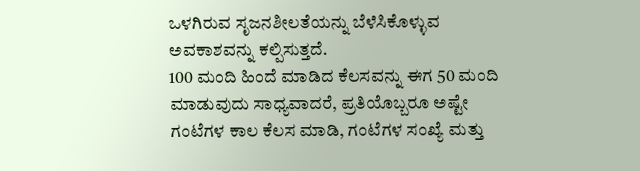ಒಳಗಿರುವ ಸೃಜನಶೀಲತೆಯನ್ನು ಬೆಳೆಸಿಕೊಳ್ಳುವ ಅವಕಾಶವನ್ನು ಕಲ್ಪಿಸುತ್ತದೆ.
100 ಮಂದಿ ಹಿಂದೆ ಮಾಡಿದ ಕೆಲಸವನ್ನು ಈಗ 50 ಮಂದಿ ಮಾಡುವುದು ಸಾಧ್ಯವಾದರೆ, ಪ್ರತಿಯೊಬ್ಬರೂ ಅಷ್ಟೇ ಗಂಟೆಗಳ ಕಾಲ ಕೆಲಸ ಮಾಡಿ, ಗಂಟೆಗಳ ಸಂಖ್ಯೆ ಮತ್ತು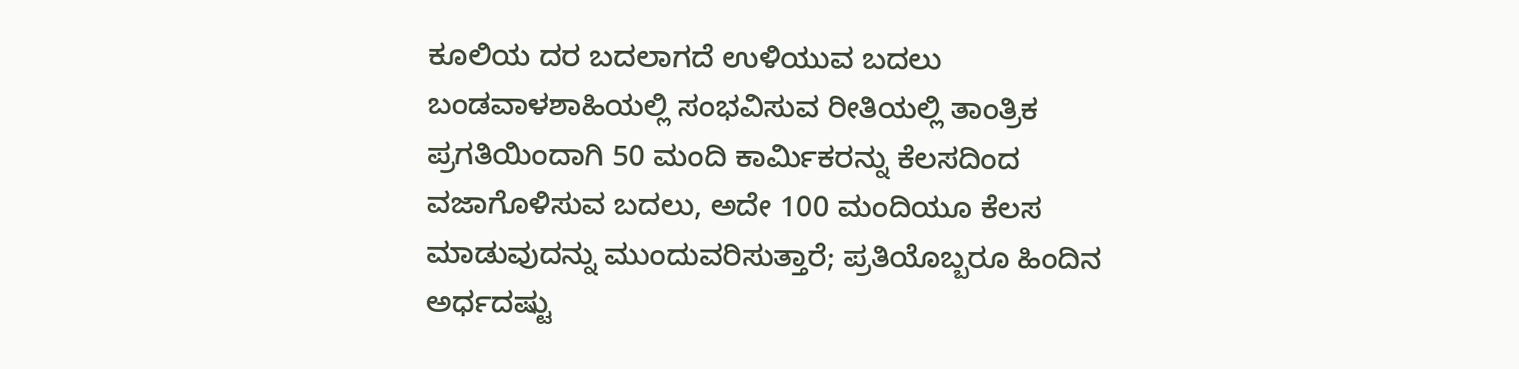ಕೂಲಿಯ ದರ ಬದಲಾಗದೆ ಉಳಿಯುವ ಬದಲು ಬಂಡವಾಳಶಾಹಿಯಲ್ಲಿ ಸಂಭವಿಸುವ ರೀತಿಯಲ್ಲಿ ತಾಂತ್ರಿಕ ಪ್ರಗತಿಯಿಂದಾಗಿ 50 ಮಂದಿ ಕಾರ್ಮಿಕರನ್ನು ಕೆಲಸದಿಂದ ವಜಾಗೊಳಿಸುವ ಬದಲು, ಅದೇ 100 ಮಂದಿಯೂ ಕೆಲಸ ಮಾಡುವುದನ್ನು ಮುಂದುವರಿಸುತ್ತಾರೆ; ಪ್ರತಿಯೊಬ್ಬರೂ ಹಿಂದಿನ ಅರ್ಧದಷ್ಟು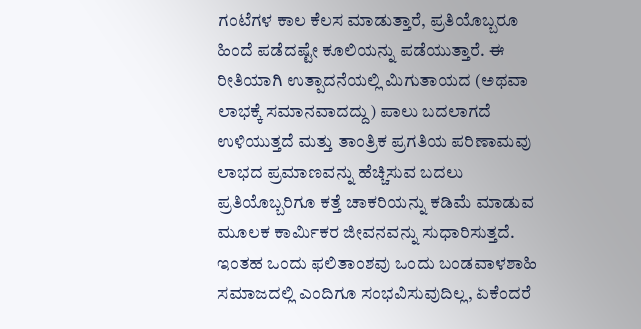ಗಂಟೆಗಳ ಕಾಲ ಕೆಲಸ ಮಾಡುತ್ತಾರೆ, ಪ್ರತಿಯೊಬ್ಬರೂ ಹಿಂದೆ ಪಡೆದಷ್ಟೇ ಕೂಲಿಯನ್ನು ಪಡೆಯುತ್ತಾರೆ. ಈ ರೀತಿಯಾಗಿ ಉತ್ಪಾದನೆಯಲ್ಲಿ ಮಿಗುತಾಯದ (ಅಥವಾ ಲಾಭಕ್ಕೆ ಸಮಾನವಾದದ್ದು) ಪಾಲು ಬದಲಾಗದೆ ಉಳಿಯುತ್ತದೆ ಮತ್ತು ತಾಂತ್ರಿಕ ಪ್ರಗತಿಯ ಪರಿಣಾಮವು ಲಾಭದ ಪ್ರಮಾಣವನ್ನು ಹೆಚ್ಚಿಸುವ ಬದಲು ಪ್ರತಿಯೊಬ್ಬರಿಗೂ ಕತ್ತೆ ಚಾಕರಿಯನ್ನು ಕಡಿಮೆ ಮಾಡುವ ಮೂಲಕ ಕಾರ್ಮಿಕರ ಜೀವನವನ್ನು ಸುಧಾರಿಸುತ್ತದೆ.
ಇಂತಹ ಒಂದು ಫಲಿತಾಂಶವು ಒಂದು ಬಂಡವಾಳಶಾಹಿ ಸಮಾಜದಲ್ಲಿ ಎಂದಿಗೂ ಸಂಭವಿಸುವುದಿಲ್ಲ, ಏಕೆಂದರೆ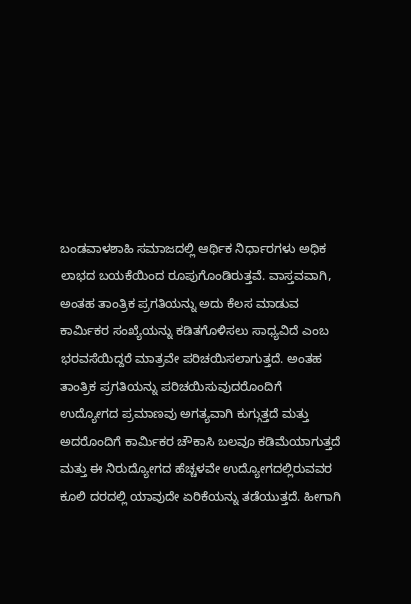ಬಂಡವಾಳಶಾಹಿ ಸಮಾಜದಲ್ಲಿ ಆರ್ಥಿಕ ನಿರ್ಧಾರಗಳು ಅಧಿಕ ಲಾಭದ ಬಯಕೆಯಿಂದ ರೂಪುಗೊಂಡಿರುತ್ತವೆ. ವಾಸ್ತವವಾಗಿ, ಅಂತಹ ತಾಂತ್ರಿಕ ಪ್ರಗತಿಯನ್ನು ಅದು ಕೆಲಸ ಮಾಡುವ ಕಾರ್ಮಿಕರ ಸಂಖ್ಯೆಯನ್ನು ಕಡಿತಗೊಳಿಸಲು ಸಾಧ್ಯವಿದೆ ಎಂಬ ಭರವಸೆಯಿದ್ದರೆ ಮಾತ್ರವೇ ಪರಿಚಯಿಸಲಾಗುತ್ತದೆ. ಅಂತಹ ತಾಂತ್ರಿಕ ಪ್ರಗತಿಯನ್ನು ಪರಿಚಯಿಸುವುದರೊಂದಿಗೆ ಉದ್ಯೋಗದ ಪ್ರಮಾಣವು ಅಗತ್ಯವಾಗಿ ಕುಗ್ಗುತ್ತದೆ ಮತ್ತು ಅದರೊಂದಿಗೆ ಕಾರ್ಮಿಕರ ಚೌಕಾಸಿ ಬಲವೂ ಕಡಿಮೆಯಾಗುತ್ತದೆ ಮತ್ತು ಈ ನಿರುದ್ಯೋಗದ ಹೆಚ್ಚಳವೇ ಉದ್ಯೋಗದಲ್ಲಿರುವವರ ಕೂಲಿ ದರದಲ್ಲಿ ಯಾವುದೇ ಏರಿಕೆಯನ್ನು ತಡೆಯುತ್ತದೆ. ಹೀಗಾಗಿ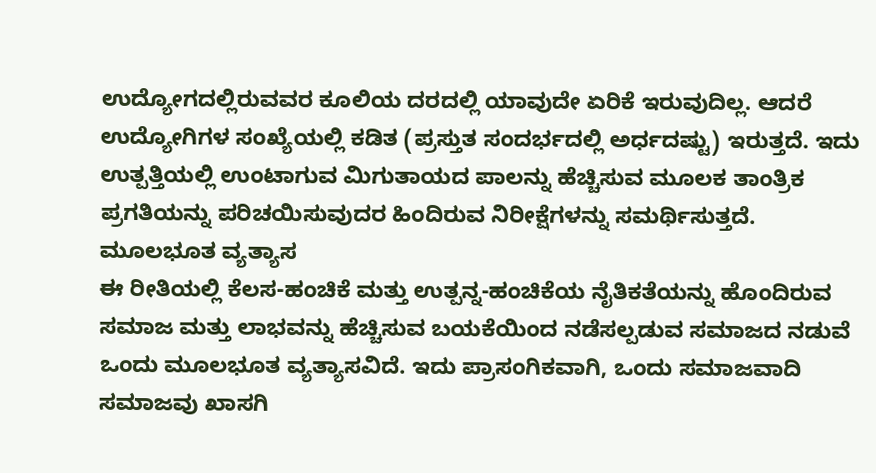ಉದ್ಯೋಗದಲ್ಲಿರುವವರ ಕೂಲಿಯ ದರದಲ್ಲಿ ಯಾವುದೇ ಏರಿಕೆ ಇರುವುದಿಲ್ಲ. ಆದರೆ ಉದ್ಯೋಗಿಗಳ ಸಂಖ್ಯೆಯಲ್ಲಿ ಕಡಿತ (ಪ್ರಸ್ತುತ ಸಂದರ್ಭದಲ್ಲಿ ಅರ್ಧದಷ್ಟು) ಇರುತ್ತದೆ. ಇದು ಉತ್ಪತ್ತಿಯಲ್ಲಿ ಉಂಟಾಗುವ ಮಿಗುತಾಯದ ಪಾಲನ್ನು ಹೆಚ್ಚಿಸುವ ಮೂಲಕ ತಾಂತ್ರಿಕ ಪ್ರಗತಿಯನ್ನು ಪರಿಚಯಿಸುವುದರ ಹಿಂದಿರುವ ನಿರೀಕ್ಷೆಗಳನ್ನು ಸಮರ್ಥಿಸುತ್ತದೆ.
ಮೂಲಭೂತ ವ್ಯತ್ಯಾಸ
ಈ ರೀತಿಯಲ್ಲಿ ಕೆಲಸ-ಹಂಚಿಕೆ ಮತ್ತು ಉತ್ಪನ್ನ-ಹಂಚಿಕೆಯ ನೈತಿಕತೆಯನ್ನು ಹೊಂದಿರುವ ಸಮಾಜ ಮತ್ತು ಲಾಭವನ್ನು ಹೆಚ್ಚಿಸುವ ಬಯಕೆಯಿಂದ ನಡೆಸಲ್ಪಡುವ ಸಮಾಜದ ನಡುವೆ ಒಂದು ಮೂಲಭೂತ ವ್ಯತ್ಯಾಸವಿದೆ. ಇದು ಪ್ರಾಸಂಗಿಕವಾಗಿ, ಒಂದು ಸಮಾಜವಾದಿ ಸಮಾಜವು ಖಾಸಗಿ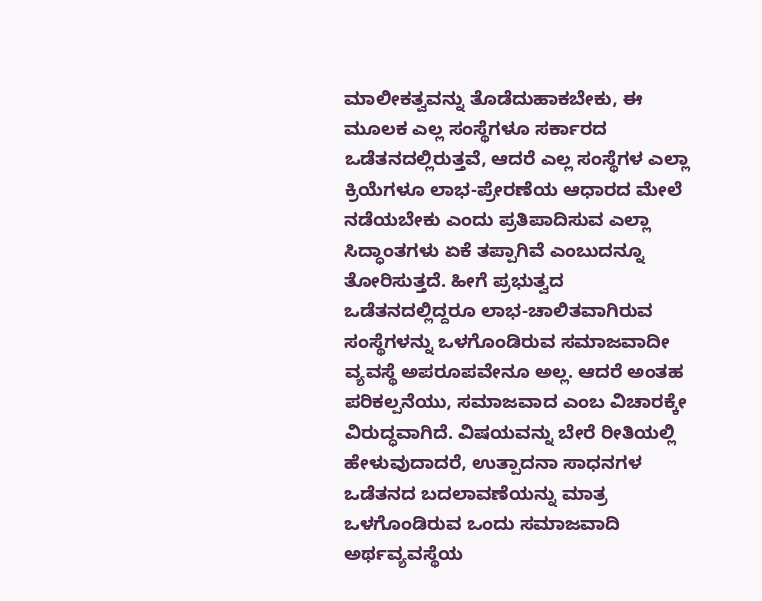ಮಾಲೀಕತ್ವವನ್ನು ತೊಡೆದುಹಾಕಬೇಕು, ಈ ಮೂಲಕ ಎಲ್ಲ ಸಂಸ್ಥೆಗಳೂ ಸರ್ಕಾರದ ಒಡೆತನದಲ್ಲಿರುತ್ತವೆ, ಆದರೆ ಎಲ್ಲ ಸಂಸ್ಥೆಗಳ ಎಲ್ಲಾ ಕ್ರಿಯೆಗಳೂ ಲಾಭ-ಪ್ರೇರಣೆಯ ಆಧಾರದ ಮೇಲೆ ನಡೆಯಬೇಕು ಎಂದು ಪ್ರತಿಪಾದಿಸುವ ಎಲ್ಲಾ ಸಿದ್ಧಾಂತಗಳು ಏಕೆ ತಪ್ಪಾಗಿವೆ ಎಂಬುದನ್ನೂ ತೋರಿಸುತ್ತದೆ. ಹೀಗೆ ಪ್ರಭುತ್ವದ ಒಡೆತನದಲ್ಲಿದ್ದರೂ ಲಾಭ-ಚಾಲಿತವಾಗಿರುವ ಸಂಸ್ಥೆಗಳನ್ನು ಒಳಗೊಂಡಿರುವ ಸಮಾಜವಾದೀ ವ್ಯವಸ್ಥೆ ಅಪರೂಪವೇನೂ ಅಲ್ಲ. ಆದರೆ ಅಂತಹ ಪರಿಕಲ್ಪನೆಯು, ಸಮಾಜವಾದ ಎಂಬ ವಿಚಾರಕ್ಕೇ ವಿರುದ್ಧವಾಗಿದೆ. ವಿಷಯವನ್ನು ಬೇರೆ ರೀತಿಯಲ್ಲಿ ಹೇಳುವುದಾದರೆ, ಉತ್ಪಾದನಾ ಸಾಧನಗಳ ಒಡೆತನದ ಬದಲಾವಣೆಯನ್ನು ಮಾತ್ರ ಒಳಗೊಂಡಿರುವ ಒಂದು ಸಮಾಜವಾದಿ ಅರ್ಥವ್ಯವಸ್ಥೆಯ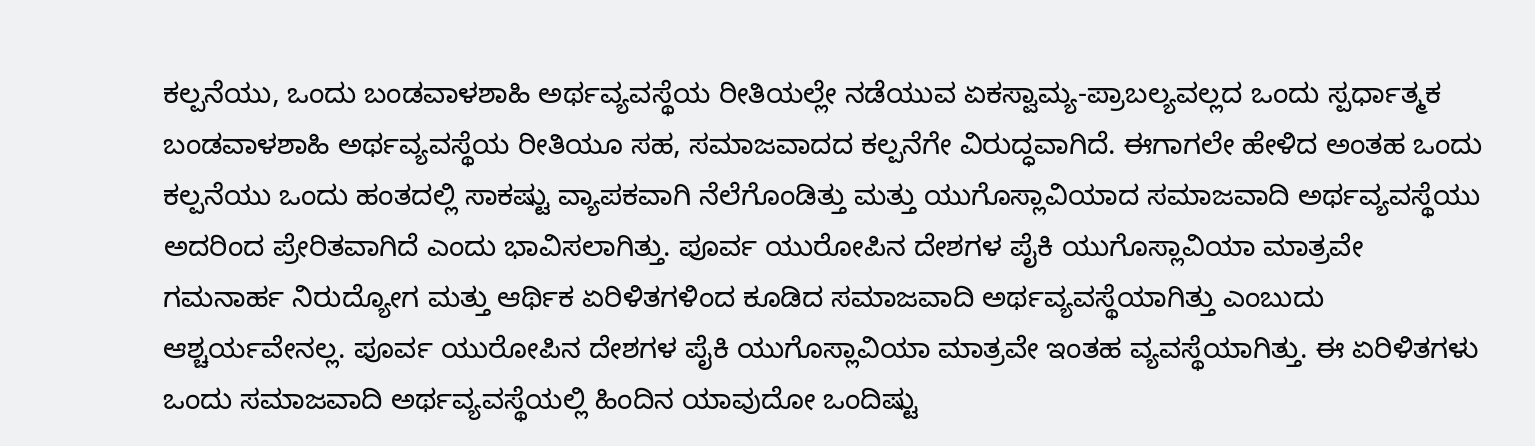ಕಲ್ಪನೆಯು, ಒಂದು ಬಂಡವಾಳಶಾಹಿ ಅರ್ಥವ್ಯವಸ್ಥೆಯ ರೀತಿಯಲ್ಲೇ ನಡೆಯುವ ಏಕಸ್ವಾಮ್ಯ-ಪ್ರಾಬಲ್ಯವಲ್ಲದ ಒಂದು ಸ್ಪರ್ಧಾತ್ಮಕ ಬಂಡವಾಳಶಾಹಿ ಅರ್ಥವ್ಯವಸ್ಥೆಯ ರೀತಿಯೂ ಸಹ, ಸಮಾಜವಾದದ ಕಲ್ಪನೆಗೇ ವಿರುದ್ಧವಾಗಿದೆ. ಈಗಾಗಲೇ ಹೇಳಿದ ಅಂತಹ ಒಂದು ಕಲ್ಪನೆಯು ಒಂದು ಹಂತದಲ್ಲಿ ಸಾಕಷ್ಟು ವ್ಯಾಪಕವಾಗಿ ನೆಲೆಗೊಂಡಿತ್ತು ಮತ್ತು ಯುಗೊಸ್ಲಾವಿಯಾದ ಸಮಾಜವಾದಿ ಅರ್ಥವ್ಯವಸ್ಥೆಯು ಅದರಿಂದ ಪ್ರೇರಿತವಾಗಿದೆ ಎಂದು ಭಾವಿಸಲಾಗಿತ್ತು. ಪೂರ್ವ ಯುರೋಪಿನ ದೇಶಗಳ ಪೈಕಿ ಯುಗೊಸ್ಲಾವಿಯಾ ಮಾತ್ರವೇ ಗಮನಾರ್ಹ ನಿರುದ್ಯೋಗ ಮತ್ತು ಆರ್ಥಿಕ ಏರಿಳಿತಗಳಿಂದ ಕೂಡಿದ ಸಮಾಜವಾದಿ ಅರ್ಥವ್ಯವಸ್ಥೆಯಾಗಿತ್ತು ಎಂಬುದು ಆಶ್ಚರ್ಯವೇನಲ್ಲ. ಪೂರ್ವ ಯುರೋಪಿನ ದೇಶಗಳ ಪೈಕಿ ಯುಗೊಸ್ಲಾವಿಯಾ ಮಾತ್ರವೇ ಇಂತಹ ವ್ಯವಸ್ಥೆಯಾಗಿತ್ತು. ಈ ಏರಿಳಿತಗಳು ಒಂದು ಸಮಾಜವಾದಿ ಅರ್ಥವ್ಯವಸ್ಥೆಯಲ್ಲಿ ಹಿಂದಿನ ಯಾವುದೋ ಒಂದಿಷ್ಟು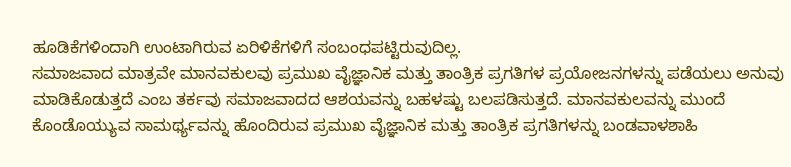ಹೂಡಿಕೆಗಳಿಂದಾಗಿ ಉಂಟಾಗಿರುವ ಏರಿಳಿಕೆಗಳಿಗೆ ಸಂಬಂಧಪಟ್ಟಿರುವುದಿಲ್ಲ.
ಸಮಾಜವಾದ ಮಾತ್ರವೇ ಮಾನವಕುಲವು ಪ್ರಮುಖ ವೈಜ್ಞಾನಿಕ ಮತ್ತು ತಾಂತ್ರಿಕ ಪ್ರಗತಿಗಳ ಪ್ರಯೋಜನಗಳನ್ನು ಪಡೆಯಲು ಅನುವು ಮಾಡಿಕೊಡುತ್ತದೆ ಎಂಬ ತರ್ಕವು ಸಮಾಜವಾದದ ಆಶಯವನ್ನು ಬಹಳಷ್ಟು ಬಲಪಡಿಸುತ್ತದೆ. ಮಾನವಕುಲವನ್ನು ಮುಂದೆ ಕೊಂಡೊಯ್ಯುವ ಸಾಮರ್ಥ್ಯವನ್ನು ಹೊಂದಿರುವ ಪ್ರಮುಖ ವೈಜ್ಞಾನಿಕ ಮತ್ತು ತಾಂತ್ರಿಕ ಪ್ರಗತಿಗಳನ್ನು ಬಂಡವಾಳಶಾಹಿ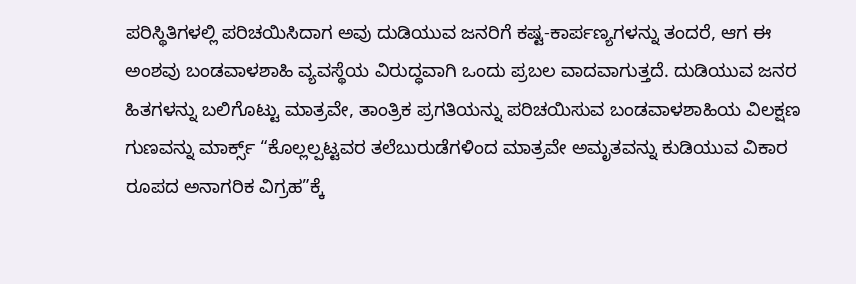ಪರಿಸ್ಥಿತಿಗಳಲ್ಲಿ ಪರಿಚಯಿಸಿದಾಗ ಅವು ದುಡಿಯುವ ಜನರಿಗೆ ಕಷ್ಟ-ಕಾರ್ಪಣ್ಯಗಳನ್ನು ತಂದರೆ, ಆಗ ಈ ಅಂಶವು ಬಂಡವಾಳಶಾಹಿ ವ್ಯವಸ್ಥೆಯ ವಿರುದ್ಧವಾಗಿ ಒಂದು ಪ್ರಬಲ ವಾದವಾಗುತ್ತದೆ. ದುಡಿಯುವ ಜನರ ಹಿತಗಳನ್ನು ಬಲಿಗೊಟ್ಟು ಮಾತ್ರವೇ, ತಾಂತ್ರಿಕ ಪ್ರಗತಿಯನ್ನು ಪರಿಚಯಿಸುವ ಬಂಡವಾಳಶಾಹಿಯ ವಿಲಕ್ಷಣ ಗುಣವನ್ನು ಮಾರ್ಕ್ಸ್ “ಕೊಲ್ಲಲ್ಪಟ್ಟವರ ತಲೆಬುರುಡೆಗಳಿಂದ ಮಾತ್ರವೇ ಅಮೃತವನ್ನು ಕುಡಿಯುವ ವಿಕಾರ ರೂಪದ ಅನಾಗರಿಕ ವಿಗ್ರಹ”ಕ್ಕೆ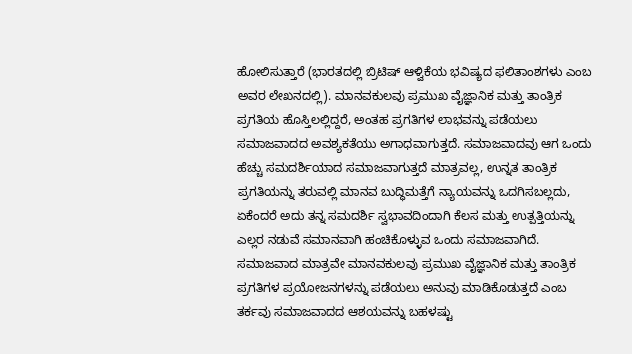ಹೋಲಿಸುತ್ತಾರೆ (ಭಾರತದಲ್ಲಿ ಬ್ರಿಟಿಷ್ ಆಳ್ವಿಕೆಯ ಭವಿಷ್ಯದ ಫಲಿತಾಂಶಗಳು ಎಂಬ ಅವರ ಲೇಖನದಲ್ಲಿ). ಮಾನವಕುಲವು ಪ್ರಮುಖ ವೈಜ್ಞಾನಿಕ ಮತ್ತು ತಾಂತ್ರಿಕ ಪ್ರಗತಿಯ ಹೊಸ್ತಿಲಲ್ಲಿದ್ದರೆ, ಅಂತಹ ಪ್ರಗತಿಗಳ ಲಾಭವನ್ನು ಪಡೆಯಲು ಸಮಾಜವಾದದ ಅವಶ್ಯಕತೆಯು ಅಗಾಧವಾಗುತ್ತದೆ. ಸಮಾಜವಾದವು ಆಗ ಒಂದು ಹೆಚ್ಚು ಸಮದರ್ಶಿಯಾದ ಸಮಾಜವಾಗುತ್ತದೆ ಮಾತ್ರವಲ್ಲ, ಉನ್ನತ ತಾಂತ್ರಿಕ ಪ್ರಗತಿಯನ್ನು ತರುವಲ್ಲಿ ಮಾನವ ಬುದ್ಧಿಮತ್ತೆಗೆ ನ್ಯಾಯವನ್ನು ಒದಗಿಸಬಲ್ಲದು, ಏಕೆಂದರೆ ಅದು ತನ್ನ ಸಮದರ್ಶಿ ಸ್ವಭಾವದಿಂದಾಗಿ ಕೆಲಸ ಮತ್ತು ಉತ್ಪತ್ತಿಯನ್ನು ಎಲ್ಲರ ನಡುವೆ ಸಮಾನವಾಗಿ ಹಂಚಿಕೊಳ್ಳುವ ಒಂದು ಸಮಾಜವಾಗಿದೆ.
ಸಮಾಜವಾದ ಮಾತ್ರವೇ ಮಾನವಕುಲವು ಪ್ರಮುಖ ವೈಜ್ಞಾನಿಕ ಮತ್ತು ತಾಂತ್ರಿಕ ಪ್ರಗತಿಗಳ ಪ್ರಯೋಜನಗಳನ್ನು ಪಡೆಯಲು ಅನುವು ಮಾಡಿಕೊಡುತ್ತದೆ ಎಂಬ ತರ್ಕವು ಸಮಾಜವಾದದ ಆಶಯವನ್ನು ಬಹಳಷ್ಟು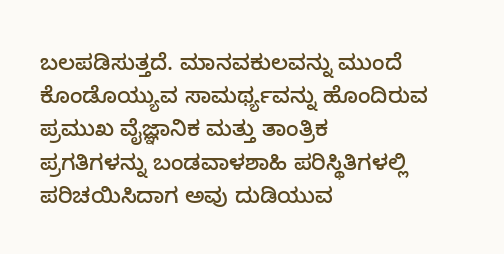ಬಲಪಡಿಸುತ್ತದೆ. ಮಾನವಕುಲವನ್ನು ಮುಂದೆ ಕೊಂಡೊಯ್ಯುವ ಸಾಮರ್ಥ್ಯವನ್ನು ಹೊಂದಿರುವ ಪ್ರಮುಖ ವೈಜ್ಞಾನಿಕ ಮತ್ತು ತಾಂತ್ರಿಕ ಪ್ರಗತಿಗಳನ್ನು ಬಂಡವಾಳಶಾಹಿ ಪರಿಸ್ಥಿತಿಗಳಲ್ಲಿ ಪರಿಚಯಿಸಿದಾಗ ಅವು ದುಡಿಯುವ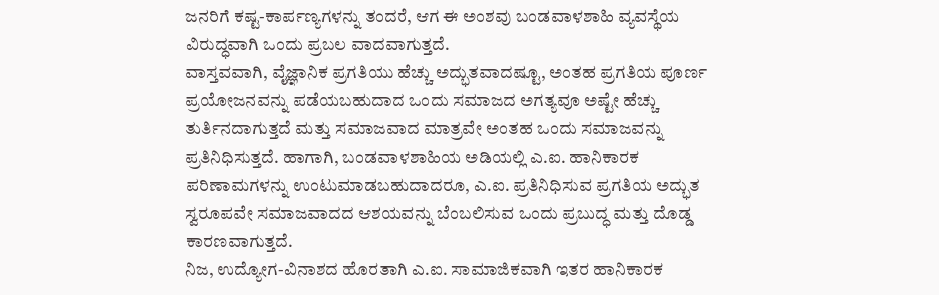ಜನರಿಗೆ ಕಷ್ಟ-ಕಾರ್ಪಣ್ಯಗಳನ್ನು ತಂದರೆ, ಆಗ ಈ ಅಂಶವು ಬಂಡವಾಳಶಾಹಿ ವ್ಯವಸ್ಥೆಯ ವಿರುದ್ಧವಾಗಿ ಒಂದು ಪ್ರಬಲ ವಾದವಾಗುತ್ತದೆ.
ವಾಸ್ತವವಾಗಿ, ವೈಜ್ಞಾನಿಕ ಪ್ರಗತಿಯು ಹೆಚ್ಚು ಅದ್ಭುತವಾದಷ್ಟೂ, ಅಂತಹ ಪ್ರಗತಿಯ ಪೂರ್ಣ ಪ್ರಯೋಜನವನ್ನು ಪಡೆಯಬಹುದಾದ ಒಂದು ಸಮಾಜದ ಅಗತ್ಯವೂ ಅಷ್ಟೇ ಹೆಚ್ಚು ತುರ್ತಿನದಾಗುತ್ತದೆ ಮತ್ತು ಸಮಾಜವಾದ ಮಾತ್ರವೇ ಅಂತಹ ಒಂದು ಸಮಾಜವನ್ನು ಪ್ರತಿನಿಧಿಸುತ್ತದೆ. ಹಾಗಾಗಿ, ಬಂಡವಾಳಶಾಹಿಯ ಅಡಿಯಲ್ಲಿ ಎ.ಐ. ಹಾನಿಕಾರಕ ಪರಿಣಾಮಗಳನ್ನು ಉಂಟುಮಾಡಬಹುದಾದರೂ, ಎ.ಐ. ಪ್ರತಿನಿಧಿಸುವ ಪ್ರಗತಿಯ ಅದ್ಭುತ ಸ್ವರೂಪವೇ ಸಮಾಜವಾದದ ಆಶಯವನ್ನು ಬೆಂಬಲಿಸುವ ಒಂದು ಪ್ರಬುದ್ಧ ಮತ್ತು ದೊಡ್ಡ ಕಾರಣವಾಗುತ್ತದೆ.
ನಿಜ, ಉದ್ಯೋಗ-ವಿನಾಶದ ಹೊರತಾಗಿ ಎ.ಐ. ಸಾಮಾಜಿಕವಾಗಿ ಇತರ ಹಾನಿಕಾರಕ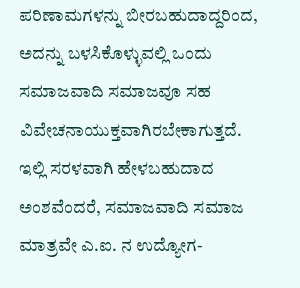ಪರಿಣಾಮಗಳನ್ನು ಬೀರಬಹುದಾದ್ದರಿಂದ, ಅದನ್ನು ಬಳಸಿಕೊಳ್ಳುವಲ್ಲಿ ಒಂದು ಸಮಾಜವಾದಿ ಸಮಾಜವೂ ಸಹ ವಿವೇಚನಾಯುಕ್ತವಾಗಿರಬೇಕಾಗುತ್ತದೆ. ಇಲ್ಲಿ ಸರಳವಾಗಿ ಹೇಳಬಹುದಾದ ಅಂಶವೆಂದರೆ, ಸಮಾಜವಾದಿ ಸಮಾಜ ಮಾತ್ರವೇ ಎ.ಐ. ನ ಉದ್ಯೋಗ-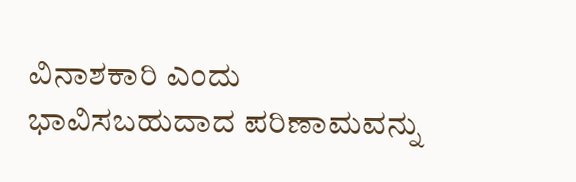ವಿನಾಶಕಾರಿ ಎಂದು ಭಾವಿಸಬಹುದಾದ ಪರಿಣಾಮವನ್ನು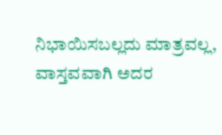ನಿಭಾಯಿಸಬಲ್ಲದು ಮಾತ್ರವಲ್ಲ, ವಾಸ್ತವವಾಗಿ ಅದರ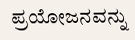ಪ್ರಯೋಜನವನ್ನು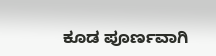ಕೂಡ ಪೂರ್ಣವಾಗಿ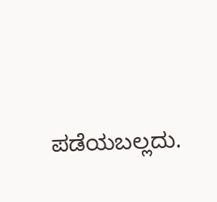ಪಡೆಯಬಲ್ಲದು.